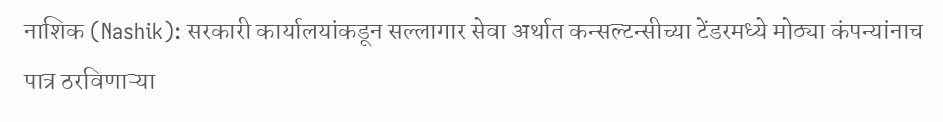नाशिक (Nashik): सरकारी कार्यालयांकडून सल्लागार सेवा अर्थात कन्सल्टन्सीच्या टेंडरमध्ये मोठ्या कंपन्यांनाच पात्र ठरविणाऱ्या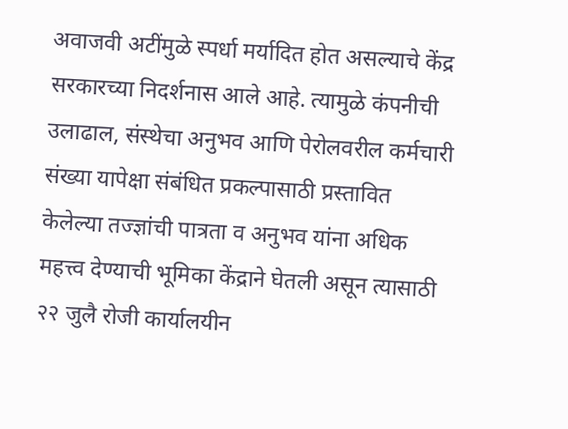अवाजवी अटींमुळे स्पर्धा मर्यादित होत असल्याचे केंद्र सरकारच्या निदर्शनास आले आहे. त्यामुळे कंपनीची उलाढाल, संस्थेचा अनुभव आणि पेरोलवरील कर्मचारी संख्या यापेक्षा संबंधित प्रकल्पासाठी प्रस्तावित केलेल्या तज्ज्ञांची पात्रता व अनुभव यांना अधिक महत्त्व देण्याची भूमिका केंद्राने घेतली असून त्यासाठी २२ जुलै रोजी कार्यालयीन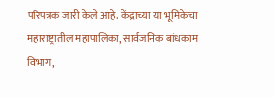परिपत्रक जारी केले आहे. केंद्राच्या या भूमिकेचा महाराष्ट्रातील महापालिका, सार्वजनिक बांधकाम विभाग,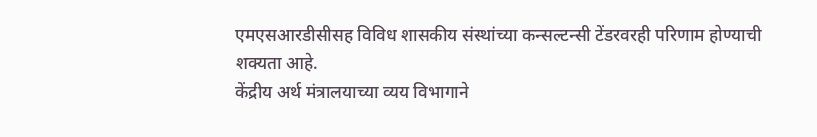एमएसआरडीसीसह विविध शासकीय संस्थांच्या कन्सल्टन्सी टेंडरवरही परिणाम होण्याची शक्यता आहे.
केंद्रीय अर्थ मंत्रालयाच्या व्यय विभागाने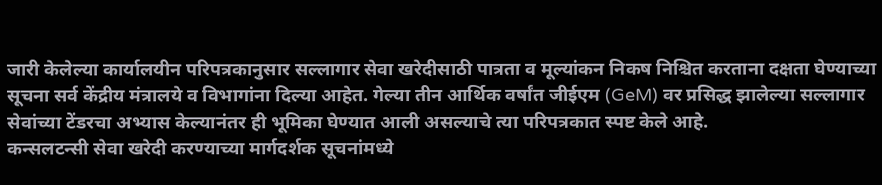जारी केलेल्या कार्यालयीन परिपत्रकानुसार सल्लागार सेवा खरेदीसाठी पात्रता व मूल्यांकन निकष निश्चित करताना दक्षता घेण्याच्या सूचना सर्व केंद्रीय मंत्रालये व विभागांना दिल्या आहेत. गेल्या तीन आर्थिक वर्षांत जीईएम (GeM) वर प्रसिद्ध झालेल्या सल्लागार सेवांच्या टेंडरचा अभ्यास केल्यानंतर ही भूमिका घेण्यात आली असल्याचे त्या परिपत्रकात स्पष्ट केले आहे.
कन्सलटन्सी सेवा खरेदी करण्याच्या मार्गदर्शक सूचनांमध्ये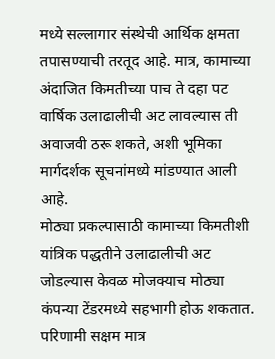मध्ये सल्लागार संस्थेची आर्थिक क्षमता तपासण्याची तरतूद आहे. मात्र, कामाच्या अंदाजित किमतीच्या पाच ते दहा पट वार्षिक उलाढालीची अट लावल्यास ती अवाजवी ठरू शकते, अशी भूमिका मार्गदर्शक सूचनांमध्ये मांडण्यात आली आहे.
मोठ्या प्रकल्पासाठी कामाच्या किमतीशी यांत्रिक पद्धतीने उलाढालीची अट जोडल्यास केवळ मोजक्याच मोठ्या कंपन्या टेंडरमध्ये सहभागी होऊ शकतात. परिणामी सक्षम मात्र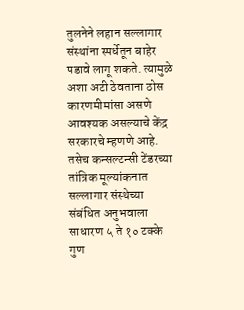तुलनेने लहान सल्लागार संस्थांना स्पर्धेतून बाहेर पडावे लागू शकते. त्यामुळे अशा अटी ठेवताना ठोस कारणमीमांसा असणे आवश्यक असल्याचे केंद्र सरकारचे म्हणणे आहे.
तसेच कन्सल्टन्सी टेंडरच्या तांत्रिक मूल्यांकनात सल्लागार संस्थेच्या संबंधित अनुभवाला साधारण ५ ते १० टक्के गुण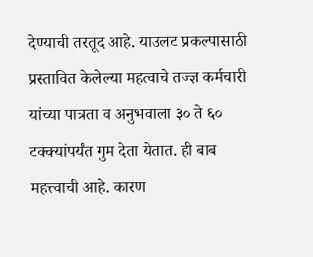देण्याची तरतूद आहे. याउलट प्रकल्पासाठी प्रस्तावित केलेल्या महत्वाचे तज्ज्ञ कर्मचारी यांच्या पात्रता व अनुभवाला ३० ते ६० टक्क्यांपर्यंत गुम देता येतात. ही बाब महत्त्वाची आहे. कारण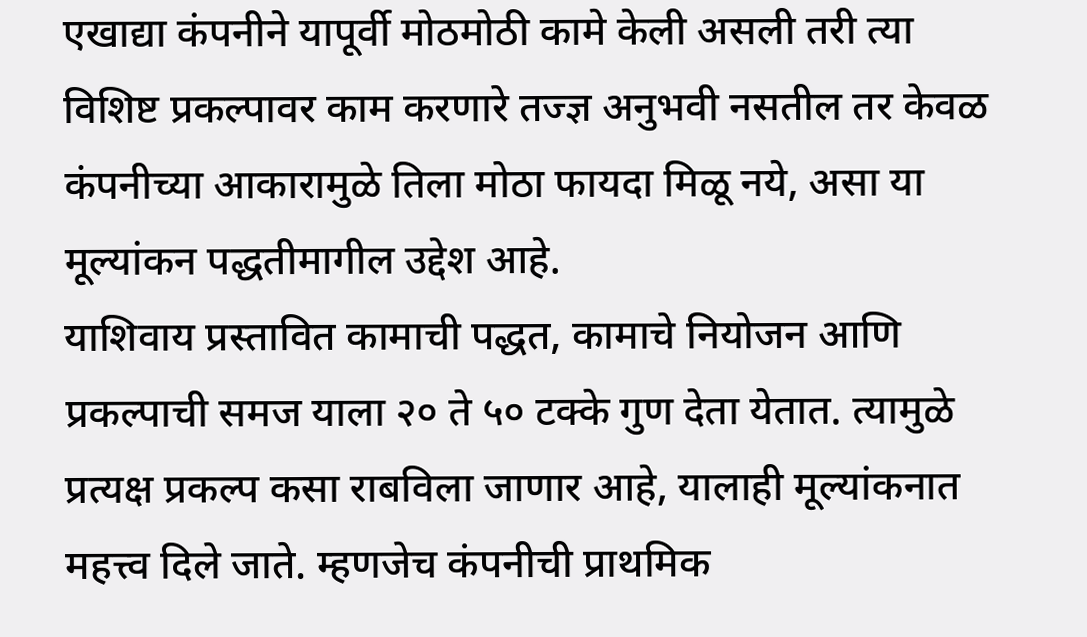एखाद्या कंपनीने यापूर्वी मोठमोठी कामे केली असली तरी त्या विशिष्ट प्रकल्पावर काम करणारे तज्ज्ञ अनुभवी नसतील तर केवळ कंपनीच्या आकारामुळे तिला मोठा फायदा मिळू नये, असा या मूल्यांकन पद्धतीमागील उद्देश आहे.
याशिवाय प्रस्तावित कामाची पद्धत, कामाचे नियोजन आणि प्रकल्पाची समज याला २० ते ५० टक्के गुण देता येतात. त्यामुळे प्रत्यक्ष प्रकल्प कसा राबविला जाणार आहे, यालाही मूल्यांकनात महत्त्व दिले जाते. म्हणजेच कंपनीची प्राथमिक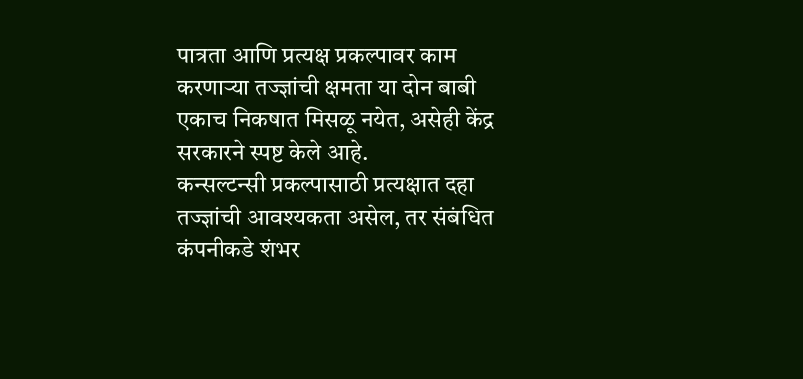पात्रता आणि प्रत्यक्ष प्रकल्पावर काम करणाऱ्या तज्ज्ञांची क्षमता या दोन बाबी एकाच निकषात मिसळू नयेत, असेही केंद्र सरकारने स्पष्ट केले आहे.
कन्सल्टन्सी प्रकल्पासाठी प्रत्यक्षात दहा तज्ज्ञांची आवश्यकता असेल, तर संबंधित कंपनीकडे शंभर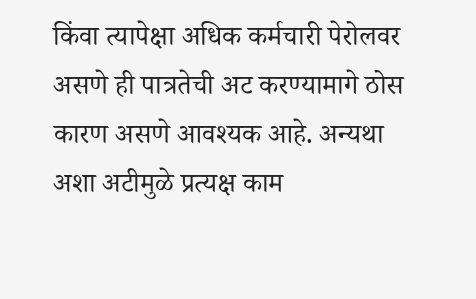किंवा त्यापेक्षा अधिक कर्मचारी पेरोलवर असणे ही पात्रतेची अट करण्यामागे ठोस कारण असणे आवश्यक आहे. अन्यथा अशा अटीमुळे प्रत्यक्ष काम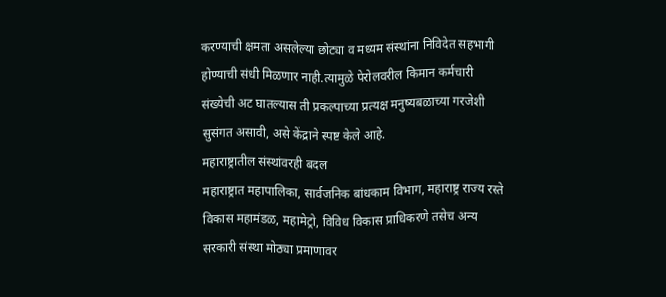करण्याची क्षमता असलेल्या छोट्या व मध्यम संस्थांना निविदेत सहभागी होण्याची संधी मिळणार नाही.त्यामुळे पेरोलवरील किमान कर्मचारी संख्येची अट घातल्यास ती प्रकल्पाच्या प्रत्यक्ष मनुष्यबळाच्या गरजेशी सुसंगत असावी, असे केंद्राने स्पष्ट केले आहे.
महाराष्ट्रातील संस्थांवरही बदल
महाराष्ट्रात महापालिका, सार्वजनिक बांधकाम विभाग, महाराष्ट्र राज्य रस्ते विकास महामंडळ, महामेट्रो, विविध विकास प्राधिकरणे तसेच अन्य सरकारी संस्था मोठ्या प्रमाणावर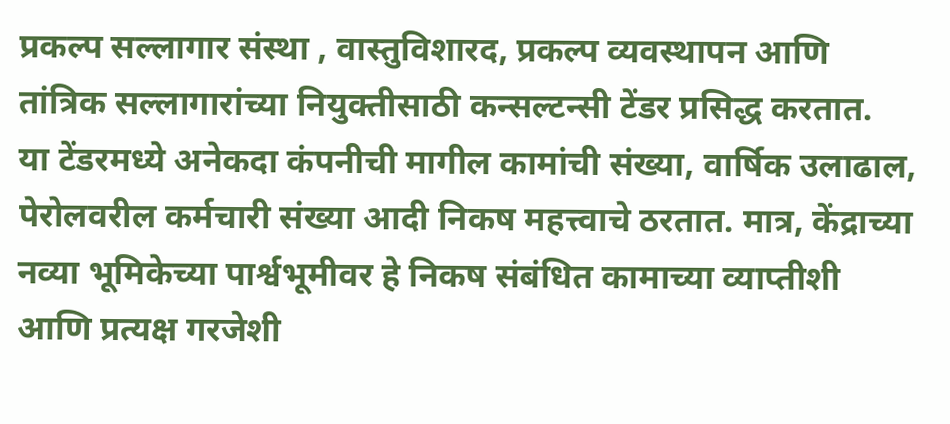प्रकल्प सल्लागार संस्था , वास्तुविशारद, प्रकल्प व्यवस्थापन आणि तांत्रिक सल्लागारांच्या नियुक्तीसाठी कन्सल्टन्सी टेंडर प्रसिद्ध करतात.
या टेंडरमध्ये अनेकदा कंपनीची मागील कामांची संख्या, वार्षिक उलाढाल, पेरोलवरील कर्मचारी संख्या आदी निकष महत्त्वाचे ठरतात. मात्र, केंद्राच्या नव्या भूमिकेच्या पार्श्वभूमीवर हे निकष संबंधित कामाच्या व्याप्तीशी आणि प्रत्यक्ष गरजेशी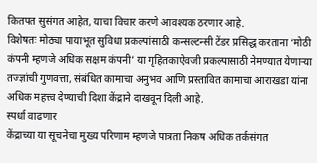कितपत सुसंगत आहेत, याचा विचार करणे आवश्यक ठरणार आहे.
विशेषतः मोठ्या पायाभूत सुविधा प्रकल्पांसाठी कन्सल्टन्सी टेंडर प्रसिद्ध करताना ‘मोठी कंपनी म्हणजे अधिक सक्षम कंपनी’ या गृहितकाऐवजी प्रकल्पासाठी नेमण्यात येणाऱ्या तज्ज्ञांची गुणवत्ता, संबंधित कामाचा अनुभव आणि प्रस्तावित कामाचा आराखडा यांना अधिक महत्त्व देण्याची दिशा केंद्राने दाखवून दिली आहे.
स्पर्धा वाढणार
केंद्राच्या या सूचनेचा मुख्य परिणाम म्हणजे पात्रता निकष अधिक तर्कसंगत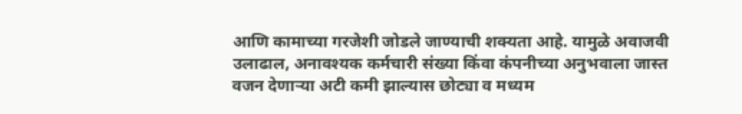आणि कामाच्या गरजेशी जोडले जाण्याची शक्यता आहे. यामुळे अवाजवी उलाढाल, अनावश्यक कर्मचारी संख्या किंवा कंपनीच्या अनुभवाला जास्त वजन देणाऱ्या अटी कमी झाल्यास छोट्या व मध्यम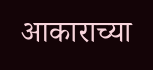आकाराच्या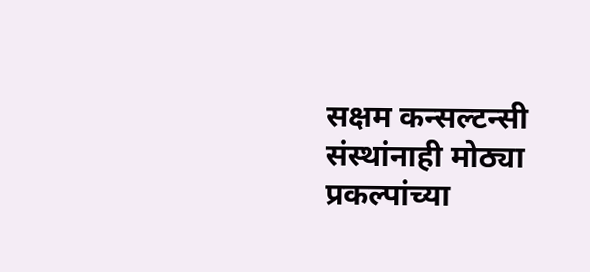सक्षम कन्सल्टन्सी संस्थांनाही मोठ्या प्रकल्पांच्या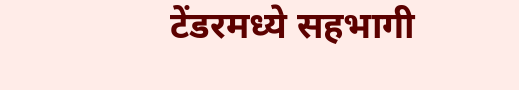टेंडरमध्ये सहभागी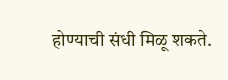होण्याची संधी मिळू शकते.